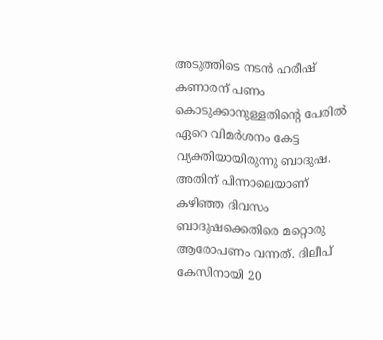അടുത്തിടെ നടൻ ഹരീഷ് കണാരന് പണം കൊടുക്കാനുള്ളതിന്റെ പേരിൽ ഏറെ വിമർശനം കേട്ട വ്യക്തിയായിരുന്നു ബാദുഷ. അതിന് പിന്നാലെയാണ് കഴിഞ്ഞ ദിവസം ബാദുഷക്കെതിരെ മറ്റൊരു ആരോപണം വന്നത്. ദിലീപ് കേസിനായി 20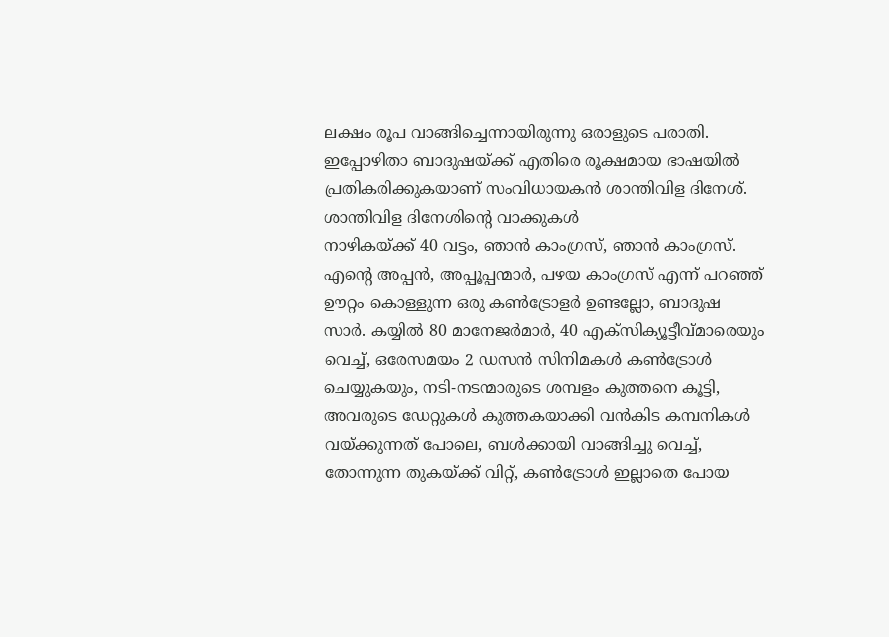ലക്ഷം രൂപ വാങ്ങിച്ചെന്നായിരുന്നു ഒരാളുടെ പരാതി. ഇപ്പോഴിതാ ബാദുഷയ്ക്ക് എതിരെ രൂക്ഷമായ ഭാഷയിൽ പ്രതികരിക്കുകയാണ് സംവിധായകൻ ശാന്തിവിള ദിനേശ്.
ശാന്തിവിള ദിനേശിന്റെ വാക്കുകൾ
നാഴികയ്ക്ക് 40 വട്ടം, ഞാൻ കാംഗ്രസ്, ഞാൻ കാംഗ്രസ്. എന്റെ അപ്പൻ, അപ്പൂപ്പന്മാർ, പഴയ കാംഗ്രസ് എന്ന് പറഞ്ഞ് ഊറ്റം കൊള്ളുന്ന ഒരു കൺട്രോളർ ഉണ്ടല്ലോ, ബാദുഷ സാർ. കയ്യിൽ 80 മാനേജർമാർ, 40 എക്സിക്യൂട്ടീവ്മാരെയും വെച്ച്, ഒരേസമയം 2 ഡസൻ സിനിമകൾ കൺട്രോൾ ചെയ്യുകയും, നടി-നടന്മാരുടെ ശമ്പളം കുത്തനെ കൂട്ടി, അവരുടെ ഡേറ്റുകൾ കുത്തകയാക്കി വൻകിട കമ്പനികൾ വയ്ക്കുന്നത് പോലെ, ബൾക്കായി വാങ്ങിച്ചു വെച്ച്, തോന്നുന്ന തുകയ്ക്ക് വിറ്റ്, കൺട്രോൾ ഇല്ലാതെ പോയ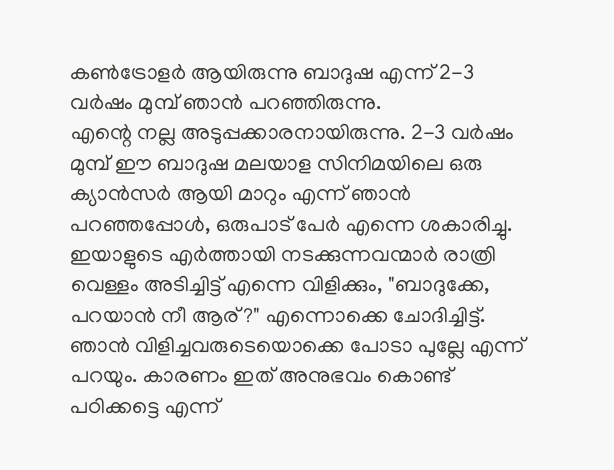കൺട്രോളർ ആയിരുന്നു ബാദുഷ എന്ന് 2-3 വർഷം മുമ്പ് ഞാൻ പറഞ്ഞിരുന്നു.
എന്റെ നല്ല അടുപ്പക്കാരനായിരുന്നു. 2-3 വർഷം മുമ്പ് ഈ ബാദുഷ മലയാള സിനിമയിലെ ഒരു ക്യാൻസർ ആയി മാറും എന്ന് ഞാൻ പറഞ്ഞപ്പോൾ, ഒരുപാട് പേർ എന്നെ ശകാരിച്ചു. ഇയാളുടെ എർത്തായി നടക്കുന്നവന്മാർ രാത്രി വെള്ളം അടിച്ചിട്ട് എന്നെ വിളിക്കും, "ബാദുക്കേ, പറയാൻ നീ ആര്?" എന്നൊക്കെ ചോദിച്ചിട്ട്. ഞാൻ വിളിച്ചവരുടെയൊക്കെ പോടാ പുല്ലേ എന്ന് പറയും. കാരണം ഇത് അനുഭവം കൊണ്ട് പഠിക്കട്ടെ എന്ന്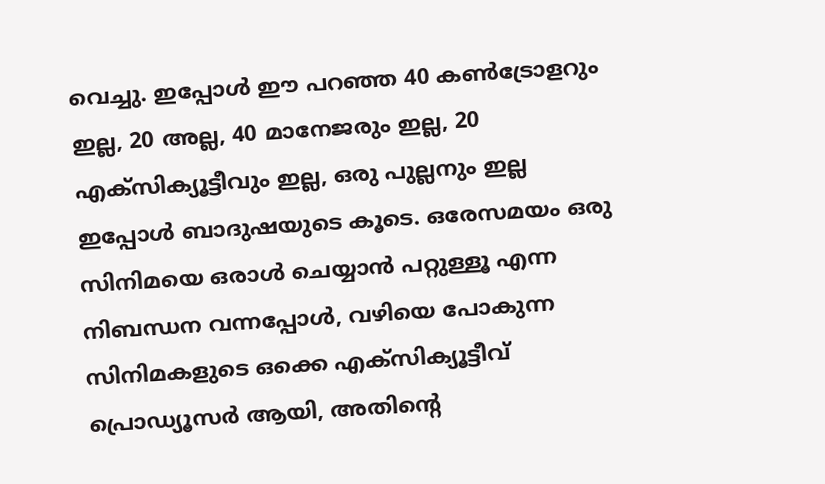വെച്ചു. ഇപ്പോൾ ഈ പറഞ്ഞ 40 കൺട്രോളറും ഇല്ല, 20 അല്ല, 40 മാനേജരും ഇല്ല, 20 എക്സിക്യൂട്ടീവും ഇല്ല, ഒരു പുല്ലനും ഇല്ല ഇപ്പോൾ ബാദുഷയുടെ കൂടെ. ഒരേസമയം ഒരു സിനിമയെ ഒരാൾ ചെയ്യാൻ പറ്റുള്ളൂ എന്ന നിബന്ധന വന്നപ്പോൾ, വഴിയെ പോകുന്ന സിനിമകളുടെ ഒക്കെ എക്സിക്യൂട്ടീവ് പ്രൊഡ്യൂസർ ആയി, അതിന്റെ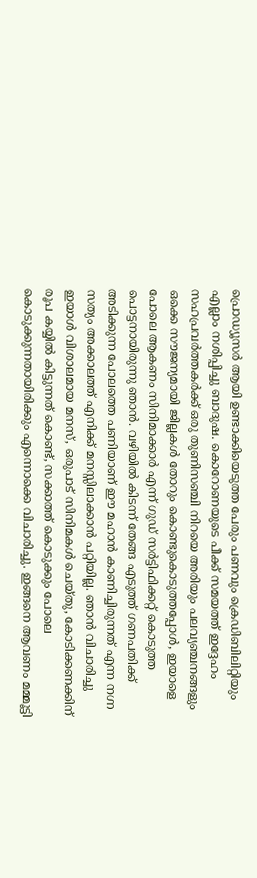പ്രൊഡ്യൂസർ ആയി ഉണ്ടാക്കിയെടുത്ത പേരും പണവും ക്രെഡിബിലിറ്റിയും എല്ലാം നശിപ്പിച്ചു ബാദുഷ. കൊറോണയുടെ പീക്ക് സമയത്ത് ഇദ്ദേഹം സഹപ്രവർത്തകർക്ക് ഒരു തുണിസഞ്ചി നിറയെ അരിയും പലവ്യഞ്ചനങ്ങളും ഒക്കെ സൗജന്യമായി ജില്ലകൾ തോറും കൊണ്ടുകൊടുത്തപ്പോൾ, ഇയാളെ പോലെ ആകണം സിനിമാക്കാർ എന്ന് ഗുഡ് സർട്ടിഫിക്കറ്റ് കൊടുത്ത പൊട്ടനായിരുന്നു ഞാൻ. വഴിയിൽ കിടന്ന് തേങ്ങ എടുത്ത് ഗണപതിക്ക് അടിക്കുന്ന പോലത്തെ പണിയാണ് ഈ മഹാൻ കാണിച്ചിരുന്നത് എന്ന നഗ്ന സത്യം അക്കാലത്ത് എനിക്ക് മനസ്സിലാക്കാൻ പറ്റിയില്ല. ഞാൻ വിചാരിച്ചു ഇയാൾ വിശാലമായ മനസ്, ഒരുപാട് സിനിമകൾ ചെയ്തു, കോടിക്കണക്കിന് രൂപ കയ്യിൽ കിട്ടുന്നത് കൊണ്ട്, സക്കാത്ത് കൊടുക്കും പോലെ കൊടുക്കുന്നതായിരിക്കും എന്നൊക്കെ വിചാരിച്ചു. ഇങ്ങനെ ആവണം മമ്മൂട്ടി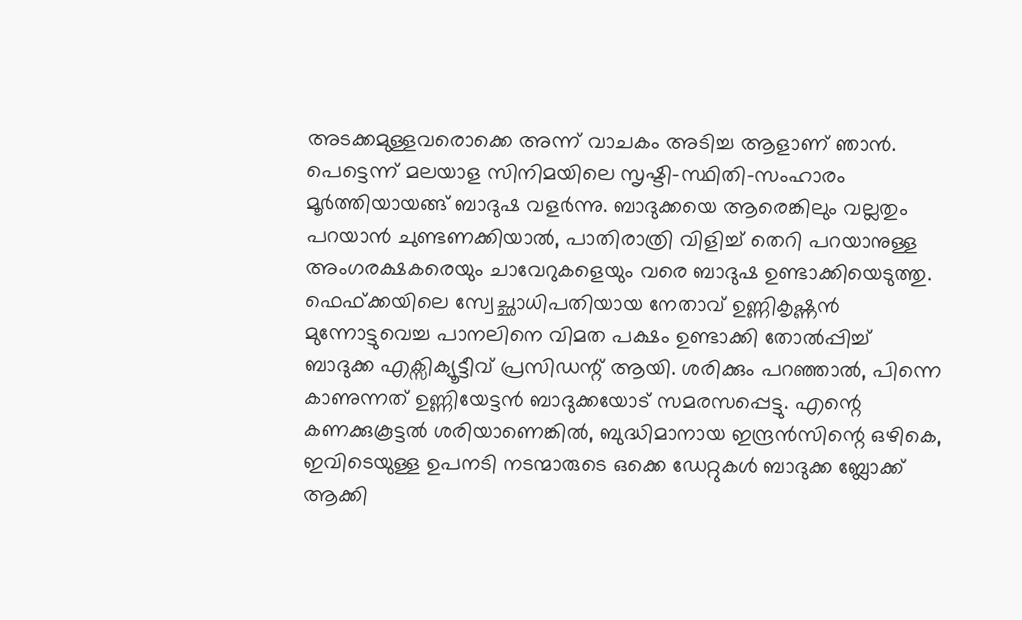അടക്കമുള്ളവരൊക്കെ അന്ന് വാചകം അടിച്ച ആളാണ് ഞാൻ. പെട്ടെന്ന് മലയാള സിനിമയിലെ സൃഷ്ടി-സ്ഥിതി-സംഹാരം മൂർത്തിയായങ്ങ് ബാദുഷ വളർന്നു. ബാദുക്കയെ ആരെങ്കിലും വല്ലതും പറയാൻ ചുണ്ടണക്കിയാൽ, പാതിരാത്രി വിളിച്ച് തെറി പറയാനുള്ള അംഗരക്ഷകരെയും ചാവേറുകളെയും വരെ ബാദുഷ ഉണ്ടാക്കിയെടുത്തു. ഫെഫ്ക്കയിലെ സ്വേച്ഛാധിപതിയായ നേതാവ് ഉണ്ണികൃഷ്ണൻ മുന്നോട്ടുവെച്ച പാനലിനെ വിമത പക്ഷം ഉണ്ടാക്കി തോൽപ്പിച്ച് ബാദുക്ക എക്സിക്യൂട്ടീവ് പ്രസിഡന്റ് ആയി. ശരിക്കും പറഞ്ഞാൽ, പിന്നെ കാണുന്നത് ഉണ്ണിയേട്ടൻ ബാദുക്കയോട് സമരസപ്പെട്ടു. എന്റെ കണക്കുകൂട്ടൽ ശരിയാണെങ്കിൽ, ബുദ്ധിമാനായ ഇന്ദ്രൻസിന്റെ ഒഴികെ, ഇവിടെയുള്ള ഉപനടി നടന്മാരുടെ ഒക്കെ ഡേറ്റുകൾ ബാദുക്ക ബ്ലോക്ക് ആക്കി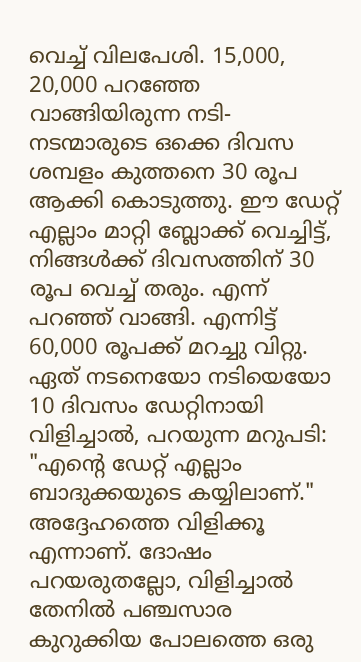വെച്ച് വിലപേശി. 15,000, 20,000 പറഞ്ഞേ വാങ്ങിയിരുന്ന നടി-നടന്മാരുടെ ഒക്കെ ദിവസ ശമ്പളം കുത്തനെ 30 രൂപ ആക്കി കൊടുത്തു. ഈ ഡേറ്റ് എല്ലാം മാറ്റി ബ്ലോക്ക് വെച്ചിട്ട്, നിങ്ങൾക്ക് ദിവസത്തിന് 30 രൂപ വെച്ച് തരും. എന്ന് പറഞ്ഞ് വാങ്ങി. എന്നിട്ട് 60,000 രൂപക്ക് മറച്ചു വിറ്റു. ഏത് നടനെയോ നടിയെയോ 10 ദിവസം ഡേറ്റിനായി വിളിച്ചാൽ, പറയുന്ന മറുപടി: "എന്റെ ഡേറ്റ് എല്ലാം ബാദുക്കയുടെ കയ്യിലാണ്." അദ്ദേഹത്തെ വിളിക്കൂ എന്നാണ്. ദോഷം പറയരുതല്ലോ, വിളിച്ചാൽ തേനിൽ പഞ്ചസാര കുറുക്കിയ പോലത്തെ ഒരു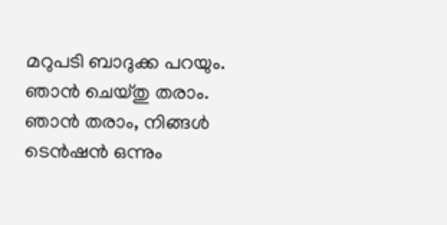മറുപടി ബാദുക്ക പറയും. ഞാൻ ചെയ്തു തരാം. ഞാൻ തരാം, നിങ്ങൾ ടെൻഷൻ ഒന്നും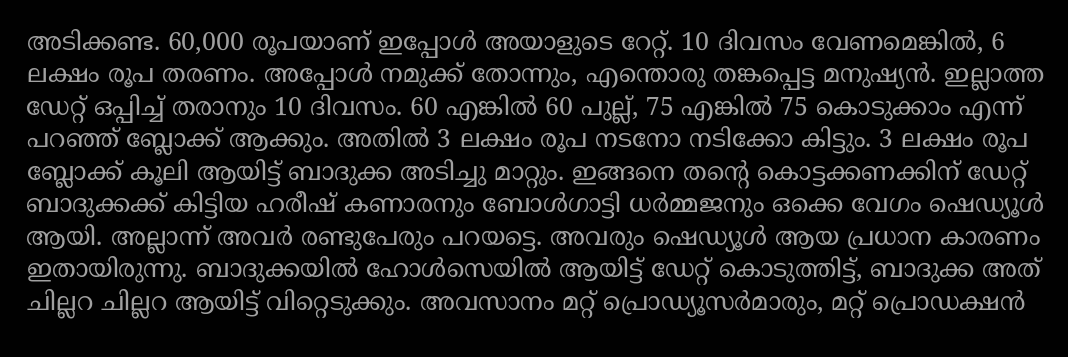അടിക്കണ്ട. 60,000 രൂപയാണ് ഇപ്പോൾ അയാളുടെ റേറ്റ്. 10 ദിവസം വേണമെങ്കിൽ, 6 ലക്ഷം രൂപ തരണം. അപ്പോൾ നമുക്ക് തോന്നും, എന്തൊരു തങ്കപ്പെട്ട മനുഷ്യൻ. ഇല്ലാത്ത ഡേറ്റ് ഒപ്പിച്ച് തരാനും 10 ദിവസം. 60 എങ്കിൽ 60 പുല്ല്, 75 എങ്കിൽ 75 കൊടുക്കാം എന്ന് പറഞ്ഞ് ബ്ലോക്ക് ആക്കും. അതിൽ 3 ലക്ഷം രൂപ നടനോ നടിക്കോ കിട്ടും. 3 ലക്ഷം രൂപ ബ്ലോക്ക് കൂലി ആയിട്ട് ബാദുക്ക അടിച്ചു മാറ്റും. ഇങ്ങനെ തന്റെ കൊട്ടക്കണക്കിന് ഡേറ്റ് ബാദുക്കക്ക് കിട്ടിയ ഹരീഷ് കണാരനും ബോൾഗാട്ടി ധർമ്മജനും ഒക്കെ വേഗം ഷെഡ്യൂൾ ആയി. അല്ലാന്ന് അവർ രണ്ടുപേരും പറയട്ടെ. അവരും ഷെഡ്യൂൾ ആയ പ്രധാന കാരണം ഇതായിരുന്നു. ബാദുക്കയിൽ ഹോൾസെയിൽ ആയിട്ട് ഡേറ്റ് കൊടുത്തിട്ട്, ബാദുക്ക അത് ചില്ലറ ചില്ലറ ആയിട്ട് വിറ്റെടുക്കും. അവസാനം മറ്റ് പ്രൊഡ്യൂസർമാരും, മറ്റ് പ്രൊഡക്ഷൻ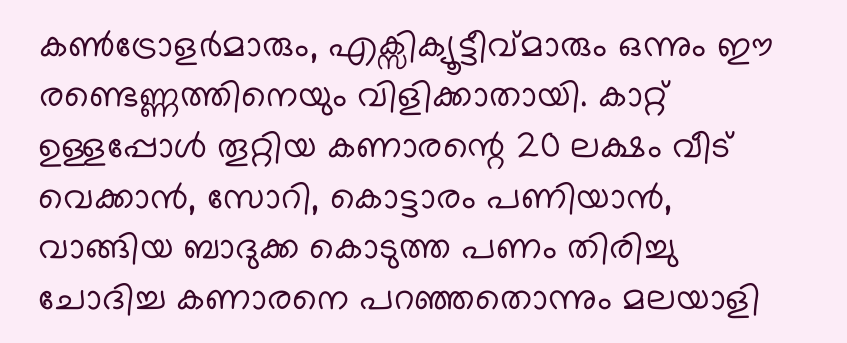കൺട്രോളർമാരും, എക്സിക്യൂട്ടീവ്മാരും ഒന്നും ഈ രണ്ടെണ്ണത്തിനെയും വിളിക്കാതായി. കാറ്റ് ഉള്ളപ്പോൾ തൂറ്റിയ കണാരന്റെ 20 ലക്ഷം വീട് വെക്കാൻ, സോറി, കൊട്ടാരം പണിയാൻ, വാങ്ങിയ ബാദുക്ക കൊടുത്ത പണം തിരിച്ചു ചോദിച്ച കണാരനെ പറഞ്ഞതൊന്നും മലയാളി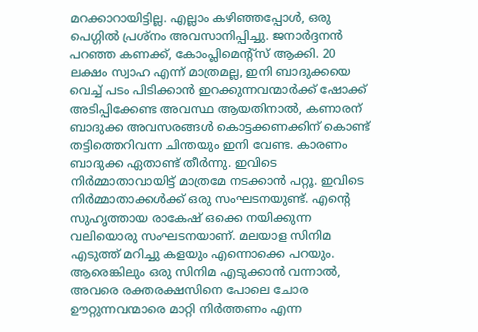മറക്കാറായിട്ടില്ല. എല്ലാം കഴിഞ്ഞപ്പോൾ, ഒരു പെഗ്ഗിൽ പ്രശ്നം അവസാനിപ്പിച്ചു. ജനാർദ്ദനൻ പറഞ്ഞ കണക്ക്, കോംപ്ലിമെന്റ്സ് ആക്കി. 20 ലക്ഷം സ്വാഹ എന്ന് മാത്രമല്ല, ഇനി ബാദുക്കയെ വെച്ച് പടം പിടിക്കാൻ ഇറക്കുന്നവന്മാർക്ക് ഷോക്ക് അടിപ്പിക്കേണ്ട അവസ്ഥ ആയതിനാൽ, കണാരന് ബാദുക്ക അവസരങ്ങൾ കൊട്ടക്കണക്കിന് കൊണ്ട് തട്ടിത്തെറിവന്ന ചിന്തയും ഇനി വേണ്ട. കാരണം ബാദുക്ക ഏതാണ്ട് തീർന്നു. ഇവിടെ നിർമ്മാതാവായിട്ട് മാത്രമേ നടക്കാൻ പറ്റൂ. ഇവിടെ നിർമ്മാതാക്കൾക്ക് ഒരു സംഘടനയുണ്ട്. എന്റെ സുഹൃത്തായ രാകേഷ് ഒക്കെ നയിക്കുന്ന വലിയൊരു സംഘടനയാണ്. മലയാള സിനിമ എടുത്ത് മറിച്ചു കളയും എന്നൊക്കെ പറയും. ആരെങ്കിലും ഒരു സിനിമ എടുക്കാൻ വന്നാൽ, അവരെ രക്തരക്ഷസിനെ പോലെ ചോര ഊറ്റുന്നവന്മാരെ മാറ്റി നിർത്തണം എന്ന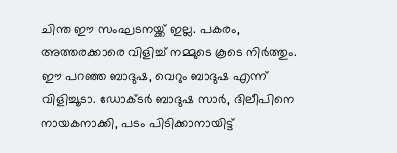ചിന്ത ഈ സംഘടനയ്ക്ക് ഇല്ല. പകരം, അത്തരക്കാരെ വിളിച്ച് നമ്മുടെ കൂടെ നിർത്തും. ഈ പറഞ്ഞ ബാദുഷ, വെറും ബാദുഷ എന്ന് വിളിച്ചൂടാ. ഡോക്ടർ ബാദുഷ സാർ, ദിലീപിനെ നായകനാക്കി, പടം പിടിക്കാനായിട്ട്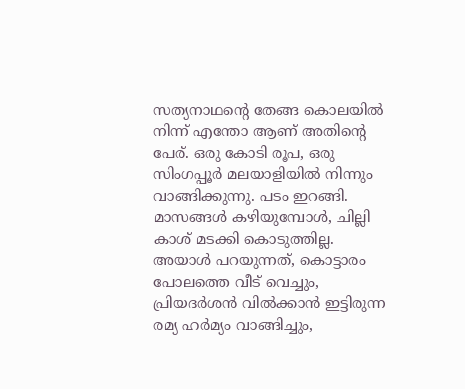സത്യനാഥന്റെ തേങ്ങ കൊലയിൽ നിന്ന് എന്തോ ആണ് അതിന്റെ പേര്. ഒരു കോടി രൂപ, ഒരു സിംഗപ്പൂർ മലയാളിയിൽ നിന്നും വാങ്ങിക്കുന്നു. പടം ഇറങ്ങി. മാസങ്ങൾ കഴിയുമ്പോൾ, ചില്ലി കാശ് മടക്കി കൊടുത്തില്ല. അയാൾ പറയുന്നത്, കൊട്ടാരം പോലത്തെ വീട് വെച്ചും, പ്രിയദർശൻ വിൽക്കാൻ ഇട്ടിരുന്ന രമ്യ ഹർമ്യം വാങ്ങിച്ചും,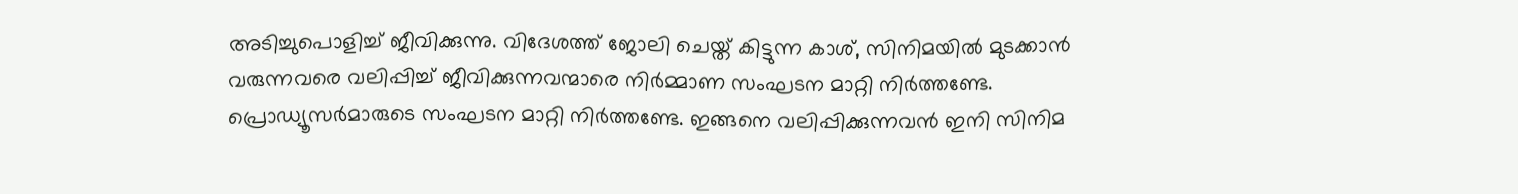അടിച്ചുപൊളിച്ച് ജീവിക്കുന്നു. വിദേശത്ത് ജോലി ചെയ്ത് കിട്ടുന്ന കാശ്, സിനിമയിൽ മുടക്കാൻ വരുന്നവരെ വലിപ്പിച്ച് ജീവിക്കുന്നവന്മാരെ നിർമ്മാണ സംഘടന മാറ്റി നിർത്തണ്ടേ. പ്രൊഡ്യൂസർമാരുടെ സംഘടന മാറ്റി നിർത്തണ്ടേ. ഇങ്ങനെ വലിപ്പിക്കുന്നവൻ ഇനി സിനിമ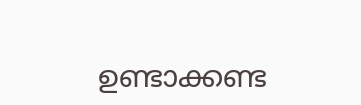ഉണ്ടാക്കണ്ട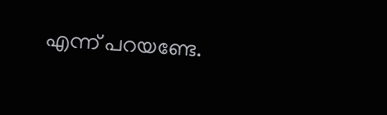എന്ന് പറയണ്ടേ.